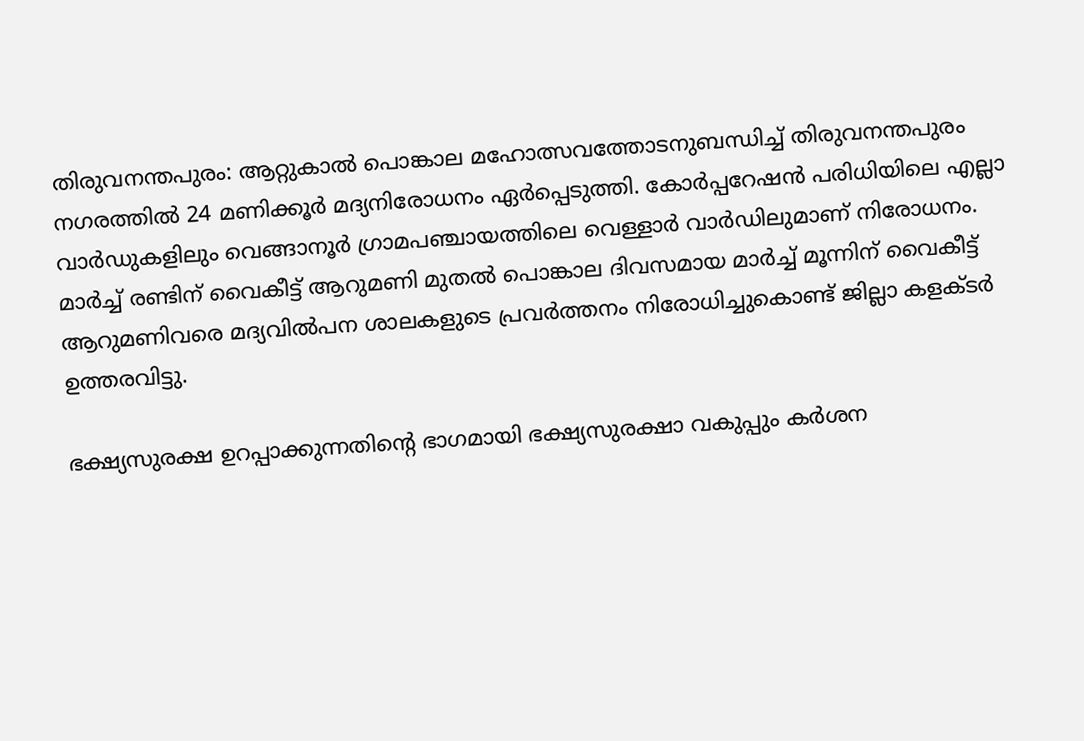തിരുവനന്തപുരം: ആറ്റുകാൽ പൊങ്കാല മഹോത്സവത്തോടനുബന്ധിച്ച് തിരുവനന്തപുരം നഗരത്തിൽ 24 മണിക്കൂർ മദ്യനിരോധനം ഏർപ്പെടുത്തി. കോർപ്പറേഷൻ പരിധിയിലെ എല്ലാ വാർഡുകളിലും വെങ്ങാനൂർ ഗ്രാമപഞ്ചായത്തിലെ വെള്ളാർ വാർഡിലുമാണ് നിരോധനം. മാർച്ച് രണ്ടിന് വൈകീട്ട് ആറുമണി മുതൽ പൊങ്കാല ദിവസമായ മാർച്ച് മൂന്നിന് വൈകീട്ട് ആറുമണിവരെ മദ്യവിൽപന ശാലകളുടെ പ്രവർത്തനം നിരോധിച്ചുകൊണ്ട് ജില്ലാ കളക്ടർ ഉത്തരവിട്ടു.

ഭക്ഷ്യസുരക്ഷ ഉറപ്പാക്കുന്നതിന്റെ ഭാഗമായി ഭക്ഷ്യസുരക്ഷാ വകുപ്പും കർശന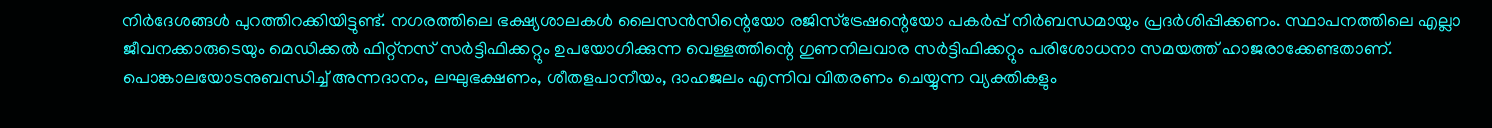നിർദേശങ്ങൾ പുറത്തിറക്കിയിട്ടുണ്ട്. നഗരത്തിലെ ഭക്ഷ്യശാലകൾ ലൈസൻസിന്റെയോ രജിസ്‌ട്രേഷന്റെയോ പകർപ്പ് നിർബന്ധമായും പ്രദർശിപ്പിക്കണം. സ്ഥാപനത്തിലെ എല്ലാ ജീവനക്കാരുടെയും മെഡിക്കൽ ഫിറ്റ്‌നസ് സർട്ടിഫിക്കറ്റും ഉപയോഗിക്കുന്ന വെള്ളത്തിന്റെ ഗുണനിലവാര സർട്ടിഫിക്കറ്റും പരിശോധനാ സമയത്ത് ഹാജരാക്കേണ്ടതാണ്. പൊങ്കാലയോടനുബന്ധിച്ച് അന്നദാനം, ലഘുഭക്ഷണം, ശീതളപാനീയം, ദാഹജലം എന്നിവ വിതരണം ചെയ്യുന്ന വ്യക്തികളും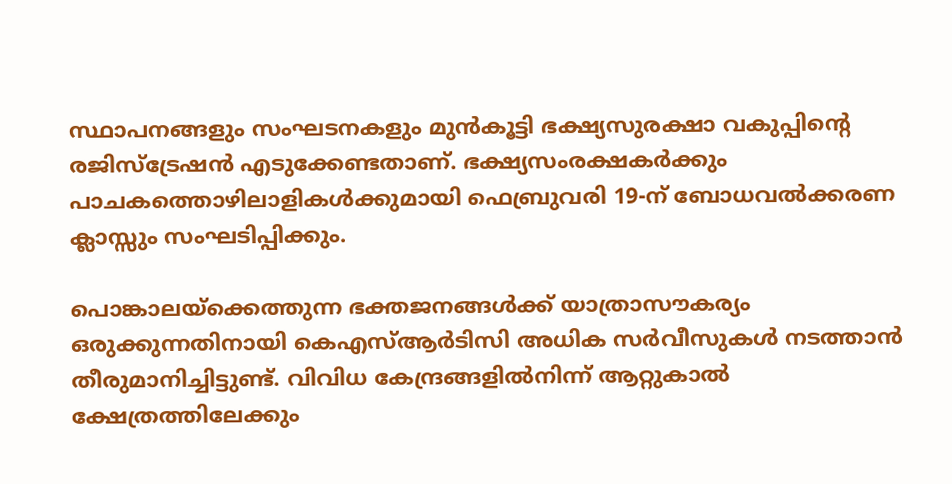സ്ഥാപനങ്ങളും സംഘടനകളും മുൻകൂട്ടി ഭക്ഷ്യസുരക്ഷാ വകുപ്പിന്റെ രജിസ്‌ട്രേഷൻ എടുക്കേണ്ടതാണ്. ഭക്ഷ്യസംരക്ഷകർക്കും പാചകത്തൊഴിലാളികൾക്കുമായി ഫെബ്രുവരി 19-ന് ബോധവൽക്കരണ ക്ലാസ്സും സംഘടിപ്പിക്കും.

പൊങ്കാലയ്‌ക്കെത്തുന്ന ഭക്തജനങ്ങൾക്ക് യാത്രാസൗകര്യം ഒരുക്കുന്നതിനായി കെഎസ്ആർടിസി അധിക സർവീസുകൾ നടത്താൻ തീരുമാനിച്ചിട്ടുണ്ട്. വിവിധ കേന്ദ്രങ്ങളിൽനിന്ന് ആറ്റുകാൽ ക്ഷേത്രത്തിലേക്കും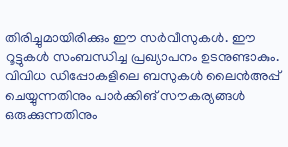തിരിച്ചുമായിരിക്കും ഈ സർവീസുകൾ. ഈ റൂട്ടുകൾ സംബന്ധിച്ച പ്രഖ്യാപനം ഉടനുണ്ടാകും. വിവിധ ഡിപ്പോകളിലെ ബസുകൾ ലൈൻഅപ്പ് ചെയ്യുന്നതിനും പാർക്കിങ് സൗകര്യങ്ങൾ ഒരുക്കുന്നതിനും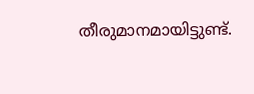തീരുമാനമായിട്ടുണ്ട്.